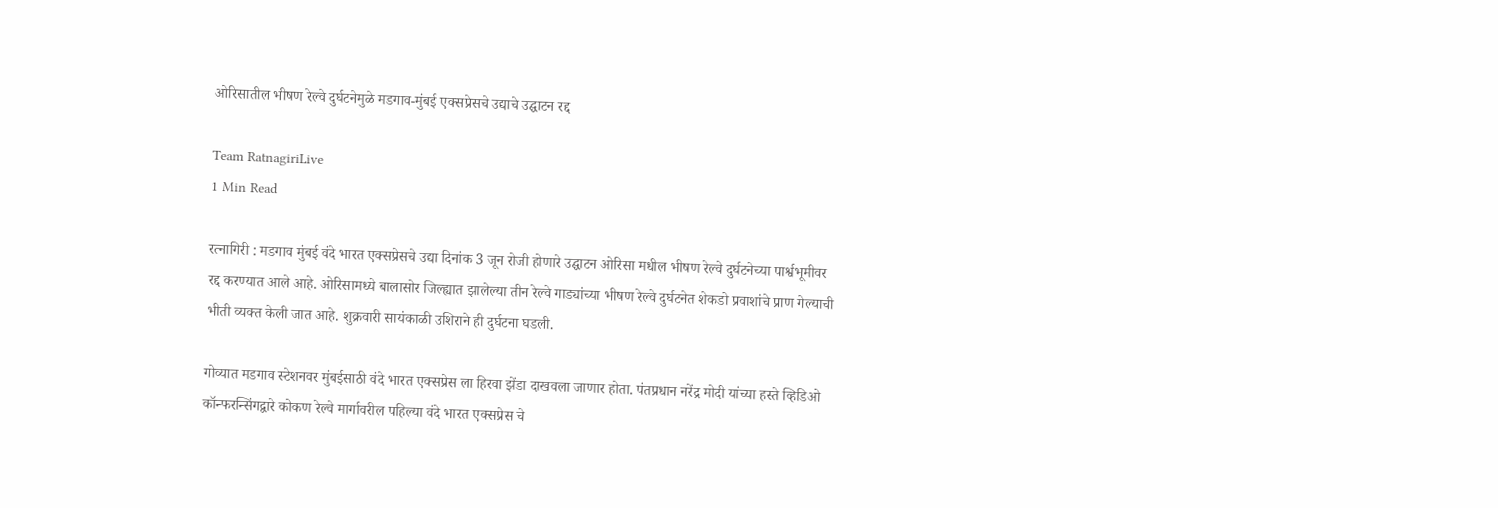ओरिसातील भीषण रेल्वे दुर्घटनेमुळे मडगाव-मुंबई एक्सप्रेसचे उद्याचे उद्घाटन रद्द

Team RatnagiriLive
1 Min Read

रत्नागिरी : मडगाव मुंबई वंदे भारत एक्सप्रेसचे उद्या दिनांक 3 जून रोजी होणारे उद्घाटन ओरिसा मधील भीषण रेल्वे दुर्घटनेच्या पार्श्वभूमीवर रद्द करण्यात आले आहे. ओरिसामध्ये बालासोर जिल्ह्यात झालेल्या तीन रेल्वे गाड्यांच्या भीषण रेल्वे दुर्घटनेत शेकडो प्रवाशांचे प्राण गेल्याची भीती व्यक्त केली जात आहे. शुक्रवारी सायंकाळी उशिराने ही दुर्घटना घडली.

गोव्यात मडगाव स्टेशनवर मुंबईसाठी वंदे भारत एक्सप्रेस ला हिरवा झेंडा दाखवला जाणार होता. पंतप्रधान नरेंद्र मोदी यांच्या हस्ते व्हिडिओ कॉन्फरन्सिंगद्वारे कोकण रेल्वे मार्गावरील पहिल्या वंदे भारत एक्सप्रेस चे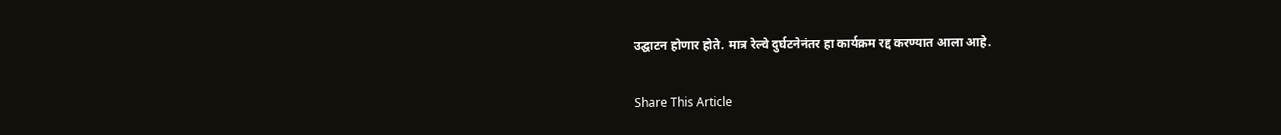उद्घाटन होणार होते. मात्र रेल्वे दुर्घटनेनंतर हा कार्यक्रम रद्द करण्यात आला आहे.

Share This Article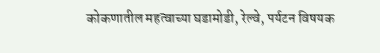कोकणातील महत्वाच्या घडामोडी, रेल्वे, पर्यटन विषयक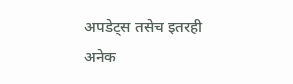अपडेट्स तसेच इतरही अनेक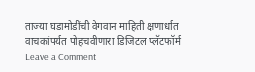ताज्या घडामोडींची वेगवान माहिती क्षणार्धात वाचकांपर्यत पोहचवीणारा डिजिटल प्लॅटफॉर्म
Leave a Comment